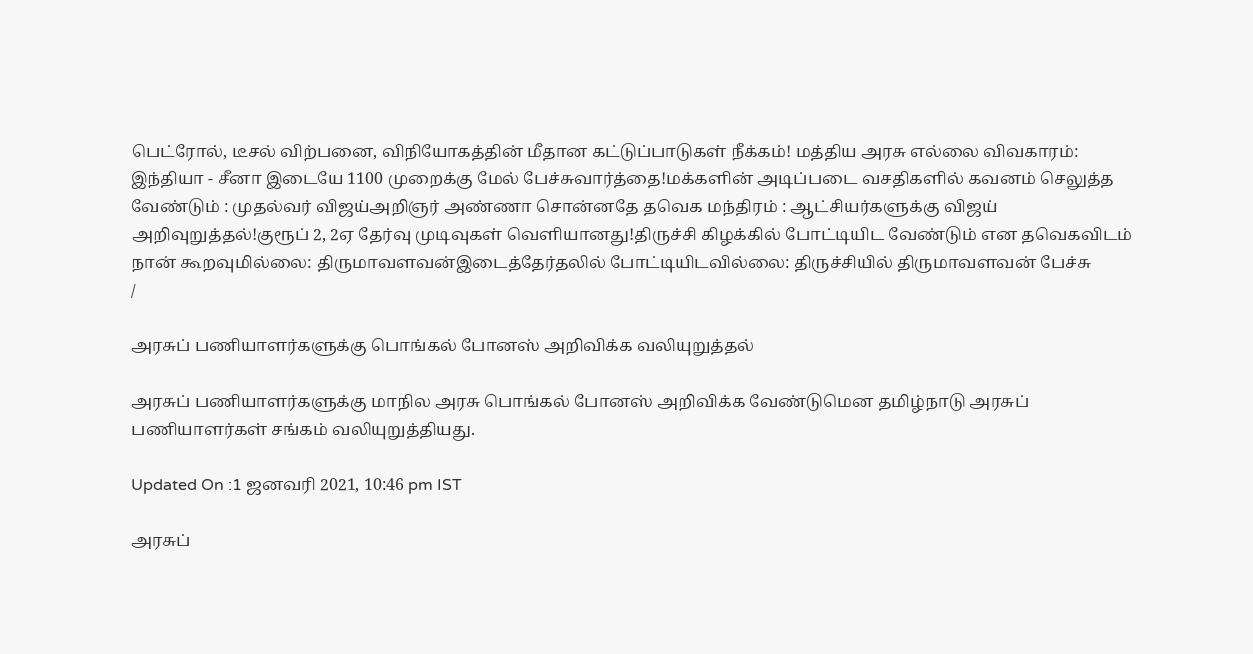பெட்ரோல், டீசல் விற்பனை, விநியோகத்தின் மீதான கட்டுப்பாடுகள் நீக்கம்! மத்திய அரசு எல்லை விவகாரம்: இந்தியா - சீனா இடையே 1100 முறைக்கு மேல் பேச்சுவார்த்தை!மக்களின் அடிப்படை வசதிகளில் கவனம் செலுத்த வேண்டும் : முதல்வர் விஜய்அறிஞர் அண்ணா சொன்னதே தவெக மந்திரம் : ஆட்சியர்களுக்கு விஜய் அறிவுறுத்தல்!குரூப் 2, 2ஏ தேர்வு முடிவுகள் வெளியானது!திருச்சி கிழக்கில் போட்டியிட வேண்டும் என தவெகவிடம் நான் கூறவுமில்லை: திருமாவளவன்இடைத்தேர்தலில் போட்டியிடவில்லை: திருச்சியில் திருமாவளவன் பேச்சு
/

அரசுப் பணியாளர்களுக்கு பொங்கல் போனஸ் அறிவிக்க வலியுறுத்தல்

அரசுப் பணியாளர்களுக்கு மாநில அரசு பொங்கல் போனஸ் அறிவிக்க வேண்டுமென தமிழ்நாடு அரசுப் பணியாளர்கள் சங்கம் வலியுறுத்தியது.

Updated On :1 ஜனவரி 2021, 10:46 pm IST

அரசுப்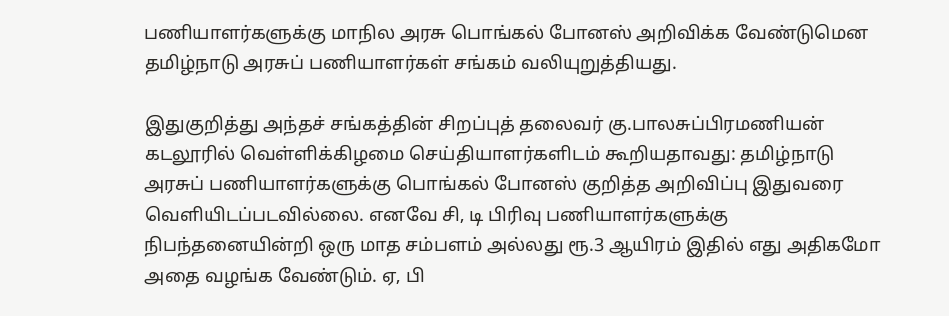பணியாளர்களுக்கு மாநில அரசு பொங்கல் போனஸ் அறிவிக்க வேண்டுமென தமிழ்நாடு அரசுப் பணியாளர்கள் சங்கம் வலியுறுத்தியது.

இதுகுறித்து அந்தச் சங்கத்தின் சிறப்புத் தலைவர் கு.பாலசுப்பிரமணியன் கடலூரில் வெள்ளிக்கிழமை செய்தியாளர்களிடம் கூறியதாவது: தமிழ்நாடு அரசுப் பணியாளர்களுக்கு பொங்கல் போனஸ் குறித்த அறிவிப்பு இதுவரை வெளியிடப்படவில்லை. எனவே சி, டி பிரிவு பணியாளர்களுக்கு நிபந்தனையின்றி ஒரு மாத சம்பளம் அல்லது ரூ.3 ஆயிரம் இதில் எது அதிகமோ அதை வழங்க வேண்டும். ஏ, பி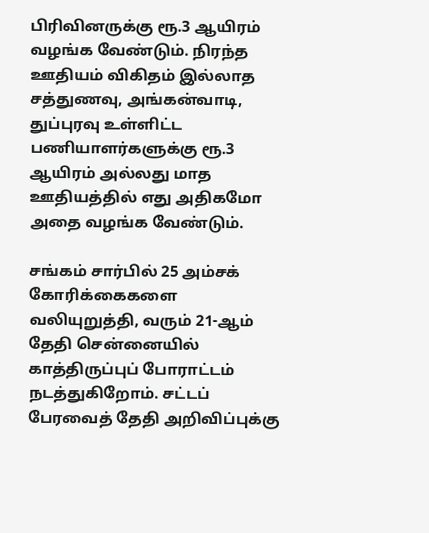பிரிவினருக்கு ரூ.3 ஆயிரம் வழங்க வேண்டும். நிரந்த ஊதியம் விகிதம் இல்லாத சத்துணவு, அங்கன்வாடி, துப்புரவு உள்ளிட்ட பணியாளர்களுக்கு ரூ.3 ஆயிரம் அல்லது மாத ஊதியத்தில் எது அதிகமோ அதை வழங்க வேண்டும்.

சங்கம் சார்பில் 25 அம்சக் கோரிக்கைகளை வலியுறுத்தி, வரும் 21-ஆம் தேதி சென்னையில் காத்திருப்புப் போராட்டம் நடத்துகிறோம். சட்டப் பேரவைத் தேதி அறிவிப்புக்கு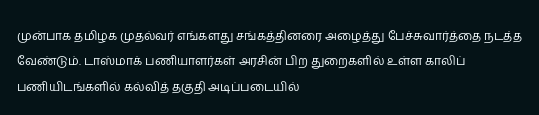முன்பாக தமிழக முதல்வர் எங்களது சங்கத்தினரை அழைத்து பேச்சுவார்த்தை நடத்த வேண்டும். டாஸ்மாக் பணியாளர்கள் அரசின் பிற துறைகளில் உள்ள காலிப் பணியிடங்களில் கல்வித் தகுதி அடிப்படையில்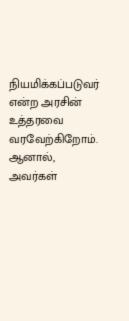நியமிக்கப்படுவர் என்ற அரசின் உத்தரவை வரவேற்கிறோம். ஆனால், அவர்கள்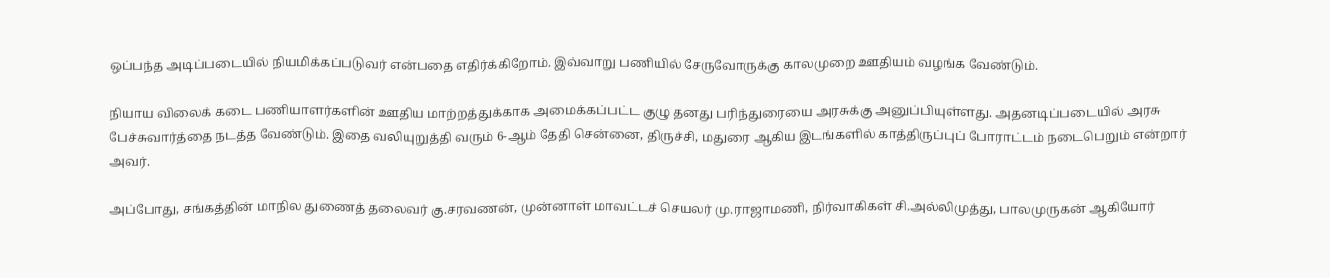ஒப்பந்த அடிப்படையில் நியமிக்கப்படுவர் என்பதை எதிர்க்கிறோம். இவ்வாறு பணியில் சேருவோருக்கு காலமுறை ஊதியம் வழங்க வேண்டும்.

நியாய விலைக் கடை பணியாளர்களின் ஊதிய மாற்றத்துக்காக அமைக்கப்பட்ட குழு தனது பரிந்துரையை அரசுக்கு அனுப்பியுள்ளது. அதனடிப்படையில் அரசு பேச்சுவார்த்தை நடத்த வேண்டும். இதை வலியுறுத்தி வரும் 6-ஆம் தேதி சென்னை, திருச்சி, மதுரை ஆகிய இடங்களில் காத்திருப்புப் போராட்டம் நடைபெறும் என்றார் அவர்.

அப்போது, சங்கத்தின் மாநில துணைத் தலைவர் கு.சரவணன், முன்னாள் மாவட்டச் செயலர் மு.ராஜாமணி, நிர்வாகிகள் சி.அல்லிமுத்து, பாலமுருகன் ஆகியோர்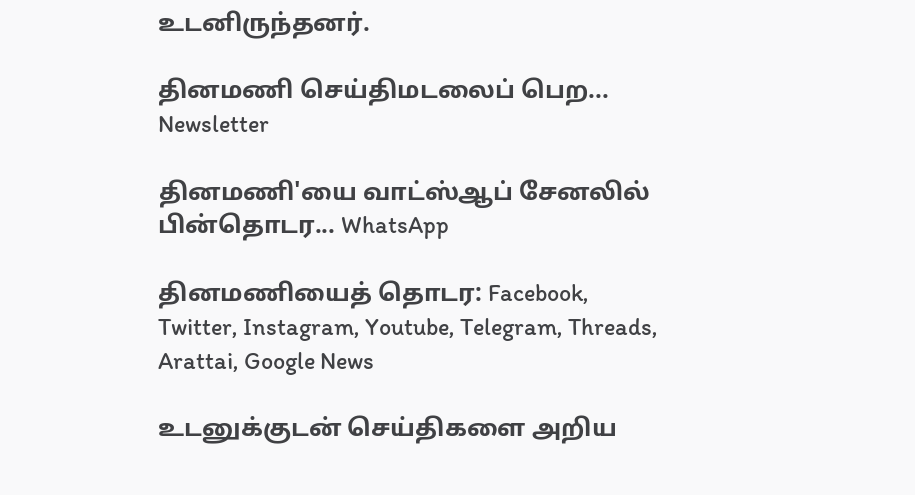உடனிருந்தனர்.

தினமணி செய்திமடலைப் பெற... Newsletter

தினமணி'யை வாட்ஸ்ஆப் சேனலில் பின்தொடர... WhatsApp

தினமணியைத் தொடர: Facebook, Twitter, Instagram, Youtube, Telegram, Threads, Arattai, Google News

உடனுக்குடன் செய்திகளை அறிய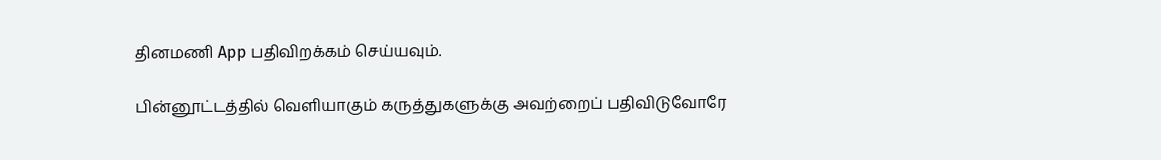தினமணி App பதிவிறக்கம் செய்யவும்.

பின்னூட்டத்தில் வெளியாகும் கருத்துகளுக்கு அவற்றைப் பதிவிடுவோரே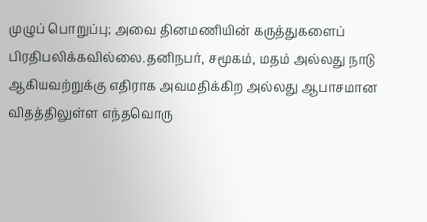முழுப் பொறுப்பு; அவை தினமணியின் கருத்துகளைப் பிரதிபலிக்கவில்லை.தனிநபர், சமூகம், மதம் அல்லது நாடு ஆகியவற்றுக்கு எதிராக அவமதிக்கிற அல்லது ஆபாசமான விதத்திலுள்ள எந்தவொரு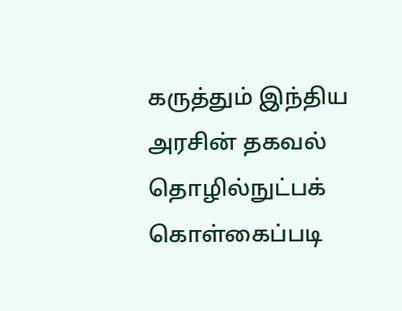கருத்தும் இந்திய அரசின் தகவல் தொழில்நுட்பக் கொள்கைப்படி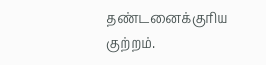தண்டனைக்குரிய குற்றம்.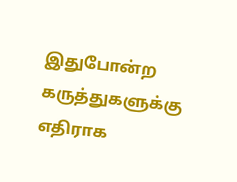இதுபோன்ற கருத்துகளுக்கு எதிராக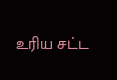உரிய சட்ட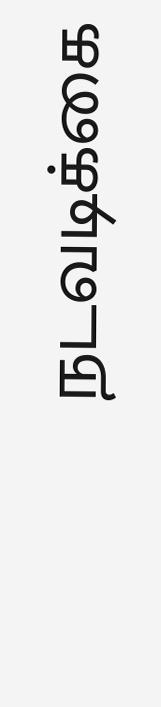நடவடிக்கை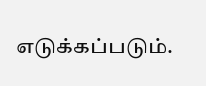எடுக்கப்படும்.